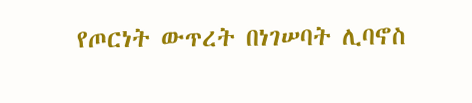የጦርነት ውጥረት በነገሠባት ሊባኖስ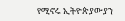የሚኖሩ ኢትዮጵያውያን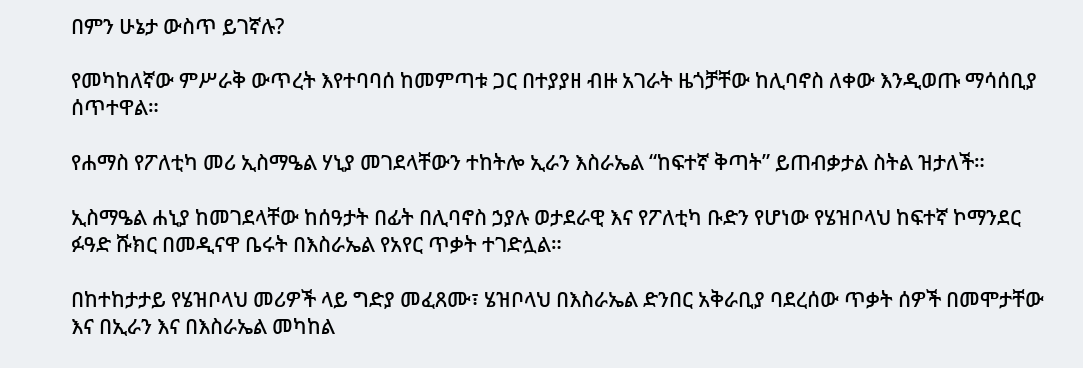በምን ሁኔታ ውስጥ ይገኛሉ?

የመካከለኛው ምሥራቅ ውጥረት እየተባባሰ ከመምጣቱ ጋር በተያያዘ ብዙ አገራት ዜጎቻቸው ከሊባኖስ ለቀው እንዲወጡ ማሳሰቢያ ሰጥተዋል።

የሐማስ የፖለቲካ መሪ ኢስማዔል ሃኒያ መገደላቸውን ተከትሎ ኢራን እስራኤል “ከፍተኛ ቅጣት” ይጠብቃታል ስትል ዝታለች።

ኢስማዔል ሐኒያ ከመገደላቸው ከሰዓታት በፊት በሊባኖስ ኃያሉ ወታደራዊ እና የፖለቲካ ቡድን የሆነው የሄዝቦላህ ከፍተኛ ኮማንደር ፉዓድ ሹክር በመዲናዋ ቤሩት በእስራኤል የአየር ጥቃት ተገድሏል።

በከተከታታይ የሄዝቦላህ መሪዎች ላይ ግድያ መፈጸሙ፣ ሄዝቦላህ በእስራኤል ድንበር አቅራቢያ ባደረሰው ጥቃት ሰዎች በመሞታቸው እና በኢራን እና በእስራኤል መካከል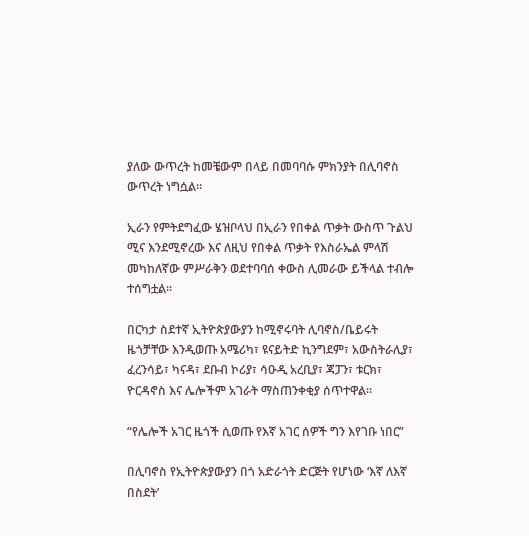ያለው ውጥረት ከመቼውም በላይ በመባባሱ ምክንያት በሊባኖስ ውጥረት ነግሷል።

ኢራን የምትደግፈው ሄዝቦላህ በኢራን የበቀል ጥቃት ውስጥ ጉልህ ሚና እንደሚኖረው እና ለዚህ የበቀል ጥቃት የእስራኤል ምላሽ መካከለኛው ምሥራቅን ወደተባባሰ ቀውስ ሊመራው ይችላል ተብሎ ተሰግቷል።

በርካታ ስደተኛ ኢትዮጵያውያን ከሚኖሩባት ሊባኖስ/ቤይሩት ዜጎቻቸው እንዲወጡ አሜሪካ፣ ዩናይትድ ኪንግደም፣ አውስትራሊያ፣ ፈረንሳይ፣ ካናዳ፣ ደቡብ ኮሪያ፣ ሳዑዲ አረቢያ፣ ጃፓን፣ ቱርክ፣ ዮርዳኖስ እና ሌሎችም አገራት ማስጠንቀቂያ ሰጥተዋል።

“የሌሎች አገር ዜጎች ሲወጡ የእኛ አገር ሰዎች ግን እየገቡ ነበር”

በሊባኖስ የኢትዮጵያውያን በጎ አድራጎት ድርጅት የሆነው ‘እኛ ለእኛ በስደት’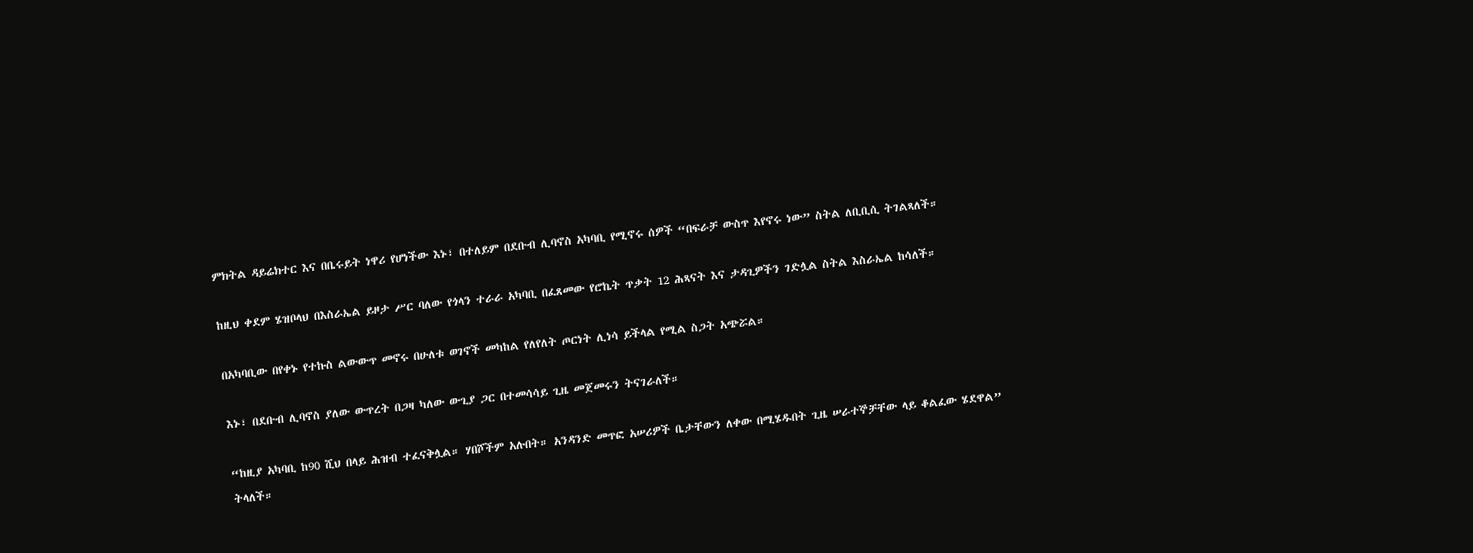ምክትል ዳይሬክተር እና በቤሩይት ነዋሪ የሆነችው እኑ፣ በተለይም በደቡብ ሊባኖስ አካባቢ የሚኖሩ ሰዎች “በፍራቻ ውስጥ እየኖሩ ነው” ስትል ለቢቢሲ ትገልጻለች።

ከዚህ ቀደም ሄዝቦላህ በእስራኤል ይዞታ ሥር ባለው የጎላን ተራራ አካባቢ በፈጸመው የሮኬት ጥቃት 12 ሕጻናት እና ታዳጊዎችን ገድሏል ስትል እስራኤል ከሳለች።

በአካባቢው በየቀኑ የተኩስ ልውውጥ መኖሩ በሁለቱ ወገኖች መካከል የለየለት ጦርነት ሊነሳ ይችላል የሚል ስጋት አጭሯል።

እኑ፣ በደቡብ ሊባኖስ ያለው ውጥረት በጋዛ ካለው ውጊያ ጋር በተመሳሳይ ጊዜ መጀመሩን ትናገራለች።

“ከዚያ አካባቢ ከ90 ሺህ በላይ ሕዝብ ተፈናቅሏል። ሃበሾችም አሉበት። አንዳንድ መጥፎ አሠሪዎች ቤታቸውን ለቀው በሚሄዱበት ጊዜ ሠራተኞቻቸው ላይ ቆልፈው ሄደዋል” ትላለች።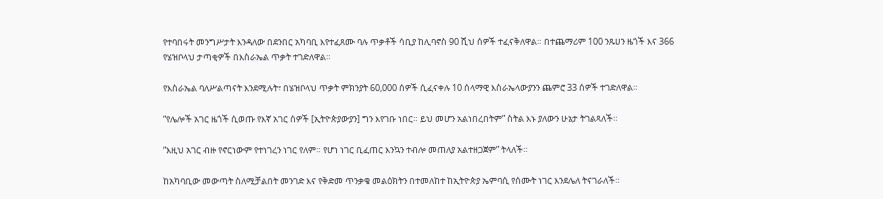የተባበሩት መንግሥታት እንዳለው በደንበር አካባቢ እየተፈጸሙ ባሉ ጥቃቶች ሳቢያ ከሊባኖስ 90 ሺህ ሰዎች ተፈናቅለዋል። በተጨማሪም 100 ንጹሀን ዜጎች እና 366 የሄዝቦላህ ታጣቂዎች በእስራኤል ጥቃት ተገድለዋል።

የእስራኤል ባለሥልጣናት እንደሚሉት፣ በሄዝቦላህ ጥቃት ምክንያት 60,000 ሰዎች ሲፈናቀሉ 10 ሰላማዊ እስራኤላውያንን ጨምሮ 33 ሰዎች ተገድለዋል።

“የሌሎች አገር ዜጎች ሲወጡ የእኛ አገር ሰዎች [ኢትዮጵያውያን] ግን እየገቡ ነበር። ይህ መሆን አልነበረበትም” ስትል እኑ ያለውን ሁኔታ ትገልጻለች።

“እዚህ አገር ብዙ የኖርነውም የተነገረን ነገር የለም። የሆነ ነገር ቢፈጠር እንኳን ተብሎ መጠለያ አልተዘጋጀም” ትላለች።

ከአካባቢው መውጣት ስለሚቻልበት መንገድ እና የቅድመ ጥንቃቄ መልዕክትን በተመለከተ ከኢትዮጵያ ኤምባሲ የሰሙት ነገር እንደሌለ ትናገራለች።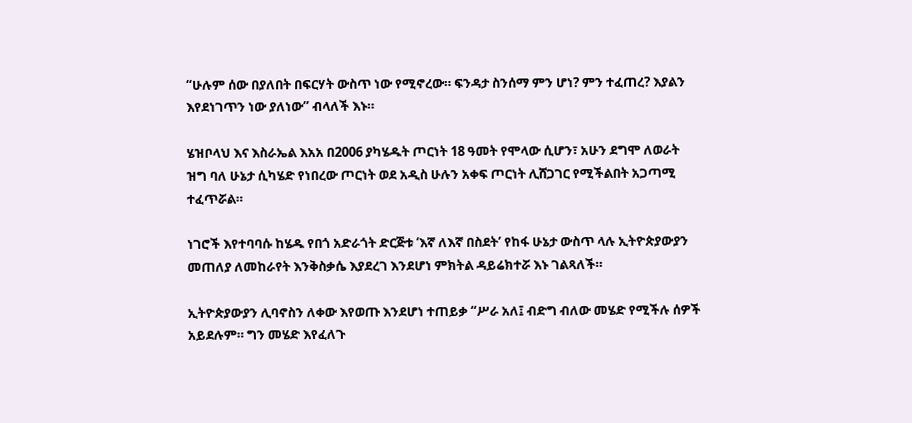“ሁሉም ሰው በያለበት በፍርሃት ውስጥ ነው የሚኖረው። ፍንዳታ ስንሰማ ምን ሆነ? ምን ተፈጠረ? እያልን እየደነገጥን ነው ያለነው” ብላለች እኑ።

ሄዝቦላህ እና እስራኤል እአአ በ2006 ያካሄዱት ጦርነት 18 ዓመት የሞላው ሲሆን፣ አሁን ደግሞ ለወራት ዝግ ባለ ሁኔታ ሲካሄድ የነበረው ጦርነት ወደ አዲስ ሁሉን አቀፍ ጦርነት ሊሸጋገር የሚችልበት አጋጣሚ ተፈጥሯል።

ነገሮች እየተባባሱ ከሄዱ የበጎ አድራጎት ድርጅቱ ‘እኛ ለእኛ በስደት’ የከፋ ሁኔታ ውስጥ ላሉ ኢትዮጵያውያን መጠለያ ለመከራየት እንቅስቃሴ እያደረገ እንደሆነ ምክትል ዳይሬክተሯ እኑ ገልጻለች።

ኢትዮጵያውያን ሊባኖስን ለቀው እየወጡ እንደሆነ ተጠይቃ “ሥራ አለ፤ ብድግ ብለው መሄድ የሚችሉ ሰዎች አይደሉም። ግን መሄድ እየፈለጉ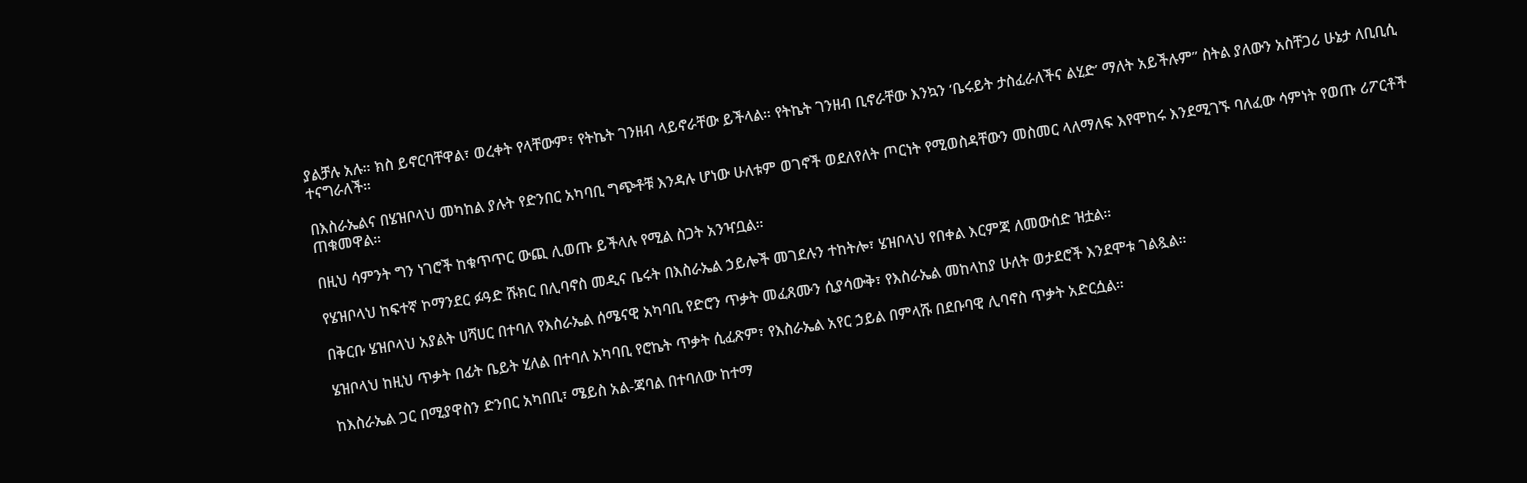ያልቻሉ አሉ። ክስ ይኖርባቸዋል፣ ወረቀት የላቸውም፣ የትኬት ገንዘብ ላይኖራቸው ይችላል። የትኬት ገንዘብ ቢኖራቸው እንኳን ‘ቤሩይት ታስፈራለችና ልሂድ’ ማለት አይችሉም” ስትል ያለውን አስቸጋሪ ሁኔታ ለቢቢሲ ተናግራለች።

በእስራኤልና በሄዝቦላህ መካከል ያሉት የድንበር አካባቢ ግጭቶቹ እንዳሉ ሆነው ሁለቱም ወገኖች ወደለየለት ጦርነት የሚወስዳቸውን መስመር ላለማለፍ እየሞከሩ እንደሚገኙ ባለፈው ሳምነት የወጡ ሪፖርቶች ጠቁመዋል።

በዚህ ሳምንት ግን ነገሮች ከቁጥጥር ውጪ ሊወጡ ይችላሉ የሚል ስጋት አንዣቧል።

የሄዝቦላህ ከፍተኛ ኮማንደር ፉዓድ ሹክር በሊባኖስ መዲና ቤሩት በእስራኤል ኃይሎች መገደሉን ተከትሎ፣ ሄዝቦላህ የበቀል እርምጃ ለመውሰድ ዝቷል።

በቅርቡ ሄዝቦላህ አያልት ሀሻሀር በተባለ የእስራኤል ሰሜናዊ አካባቢ የድሮን ጥቃት መፈጸሙን ሲያሳውቅ፣ የእስራኤል መከላከያ ሁለት ወታደሮች እንደሞቱ ገልጿል።

ሄዝቦላህ ከዚህ ጥቃት በፊት ቤይት ሂለል በተባለ አካባቢ የሮኬት ጥቃት ሲፈጽም፣ የእስራኤል አየር ኃይል በምላሹ በደቡባዊ ሊባኖስ ጥቃት አድርሷል።

ከእስራኤል ጋር በሚያዋስን ድንበር አካበቢ፣ ሜይስ አል-ጃባል በተባለው ከተማ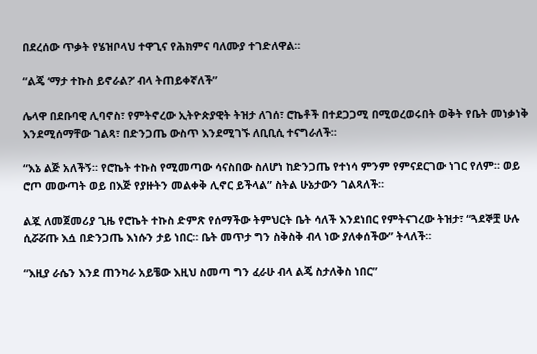በደረሰው ጥቃት የሄዝቦላህ ተዋጊና የሕክምና ባለሙያ ተገድለዋል።

“ልጄ ‘ማታ ተኩስ ይኖራል?’ ብላ ትጠይቀኛለች”

ሌላዋ በደቡባዊ ሊባኖስ፣ የምትኖረው ኢትዮጵያዊት ትዝታ ለገሰ፣ ሮኬቶች በተደጋጋሚ በሚወረወሩበት ወቅት የቤት መነቃነቅ እንደሚሰማቸው ገልጻ፣ በድንጋጤ ውስጥ እንደሚገኙ ለቢቢሲ ተናግራለች።

“እኔ ልጅ አለችኝ። የሮኬት ተኩስ የሚመጣው ሳናስበው ስለሆነ ከድንጋጤ የተነሳ ምንም የምናደርገው ነገር የለም። ወይ ሮጦ መውጣት ወይ በእጅ የያዙትን መልቀቅ ሊኖር ይችላል” ስትል ሁኔታውን ገልጻለች።

ልጇ ለመጀመሪያ ጊዜ የሮኬት ተኩስ ድምጽ የሰማችው ትምህርት ቤት ሳለች እንደነበር የምትናገረው ትዝታ፣ “ጓደኞቿ ሁሉ ሲሯሯጡ እሷ በድንጋጤ እነሱን ታይ ነበር። ቤት መጥታ ግን ስቅስቅ ብላ ነው ያለቀሰችው” ትላለች።

“እዚያ ራሴን እንደ ጠንካራ አይቼው እዚህ ስመጣ ግን ፈራሁ ብላ ልጄ ስታለቅስ ነበር”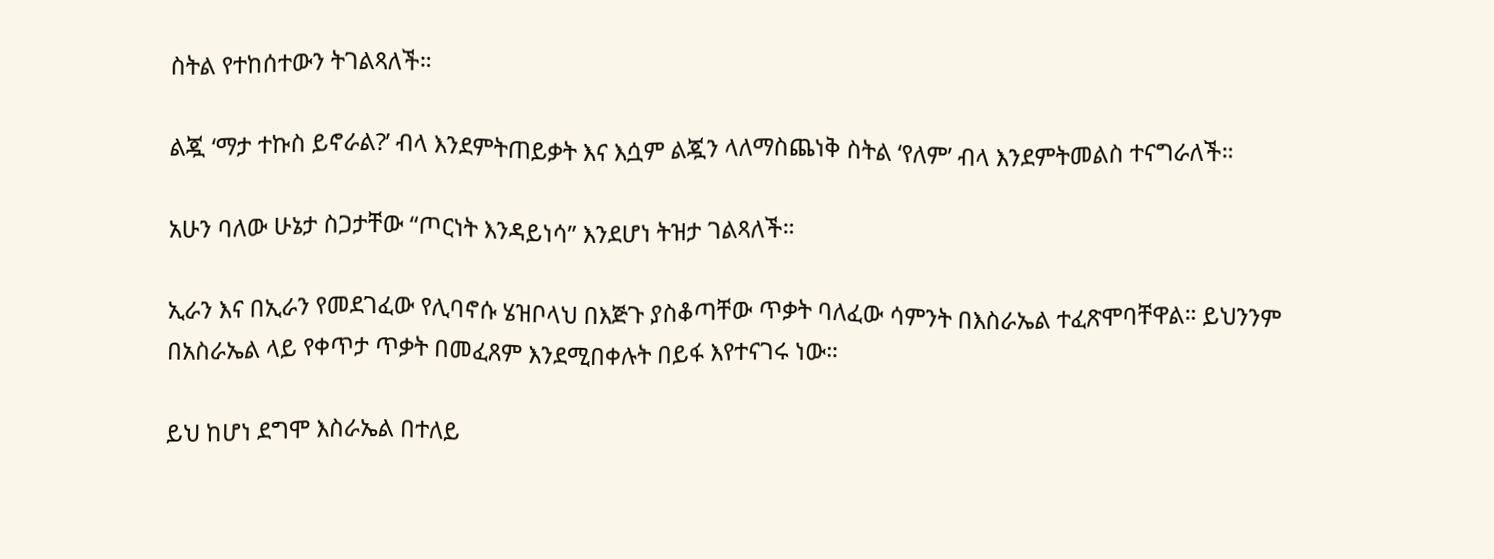ስትል የተከሰተውን ትገልጻለች።

ልጇ ‘ማታ ተኩስ ይኖራል?’ ብላ እንደምትጠይቃት እና እሷም ልጇን ላለማስጨነቅ ስትል ‘የለም’ ብላ እንደምትመልስ ተናግራለች።

አሁን ባለው ሁኔታ ስጋታቸው “ጦርነት እንዳይነሳ” እንደሆነ ትዝታ ገልጻለች።

ኢራን እና በኢራን የመደገፈው የሊባኖሱ ሄዝቦላህ በእጅጉ ያስቆጣቸው ጥቃት ባለፈው ሳምንት በእስራኤል ተፈጽሞባቸዋል። ይህንንም በአስራኤል ላይ የቀጥታ ጥቃት በመፈጸም እንደሚበቀሉት በይፋ እየተናገሩ ነው።

ይህ ከሆነ ደግሞ እስራኤል በተለይ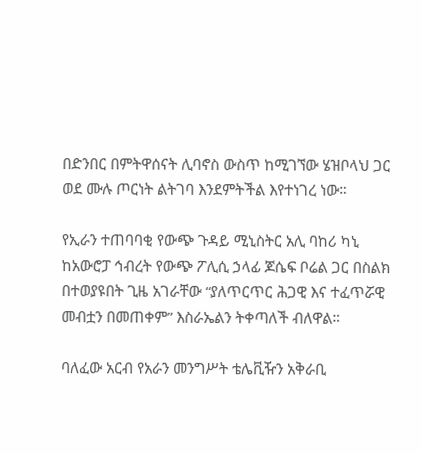በድንበር በምትዋሰናት ሊባኖስ ውስጥ ከሚገኘው ሄዝቦላህ ጋር ወደ ሙሉ ጦርነት ልትገባ እንደምትችል እየተነገረ ነው።

የኢራን ተጠባባቂ የውጭ ጉዳይ ሚኒስትር አሊ ባከሪ ካኒ ከአውሮፓ ኅብረት የውጭ ፖሊሲ ኃላፊ ጆሴፍ ቦሬል ጋር በስልክ በተወያዩበት ጊዜ አገራቸው “ያለጥርጥር ሕጋዊ እና ተፈጥሯዊ መብቷን በመጠቀም” እስራኤልን ትቀጣለች ብለዋል።

ባለፈው አርብ የአራን መንግሥት ቴሌቪዥን አቅራቢ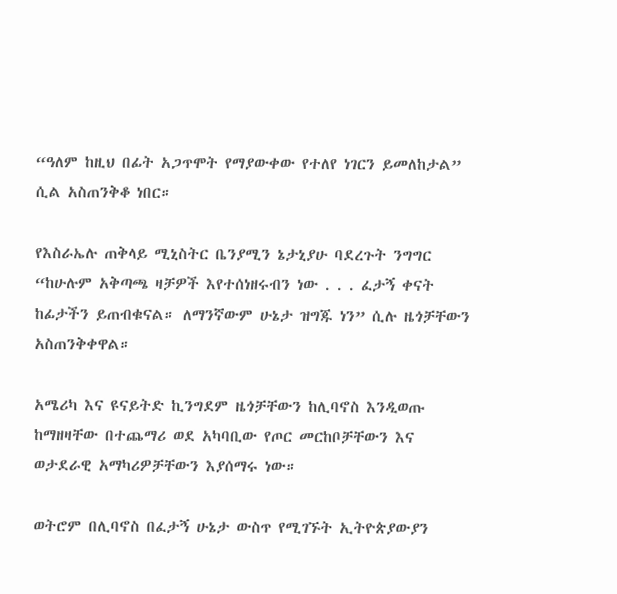“ዓለም ከዚህ በፊት አጋጥሞት የማያውቀው የተለየ ነገርን ይመለከታል” ሲል አስጠንቅቆ ነበር።

የእስራኤሉ ጠቅላይ ሚኒስትር ቤንያሚን ኔታኒያሁ ባደረጉት ንግግር “ከሁሉም አቅጣጫ ዛቻዎች እየተሰነዘሩብን ነው . . . ፈታኝ ቀናት ከፊታችን ይጠብቁናል። ለማንኛውም ሁኔታ ዝግጁ ነን” ሲሉ ዜጎቻቸውን አስጠንቅቀዋል።

አሜሪካ እና ዩናይትድ ኪንግደም ዜጎቻቸውን ከሊባኖስ እንዲወጡ ከማዘዛቸው በተጨማሪ ወደ አካባቢው የጦር መርከቦቻቸውን እና ወታደራዊ አማካሪዎቻቸውን እያሰማሩ ነው።

ወትሮም በሊባኖስ በፈታኝ ሁኔታ ውስጥ የሚገኙት ኢትዮጵያውያን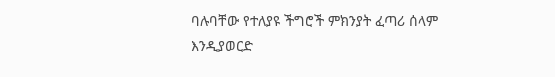ባሉባቸው የተለያዩ ችግሮች ምክንያት ፈጣሪ ሰላም እንዲያወርድ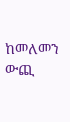ከመለመን ውጪ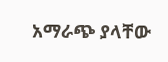አማራጭ ያላቸው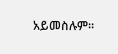አይመስሉም።